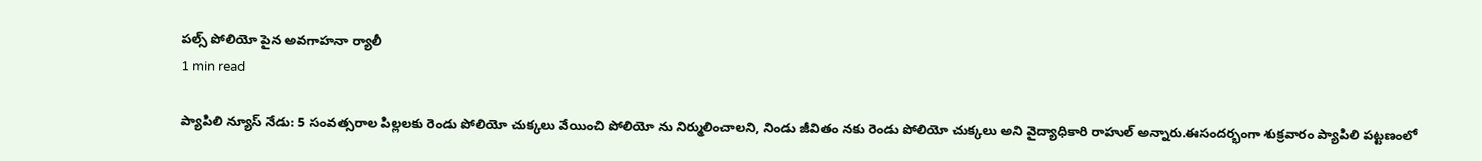పల్స్ పోలియో పైన అవగాహనా ర్యాలీ
1 min read

ప్యాపిలి న్యూస్ నేడు: 5 సంవత్సరాల పిల్లలకు రెండు పోలియో చుక్కలు వేయించి పోలియో ను నిర్ములించాలని, నిండు జీవితం నకు రెండు పోలియో చుక్కలు అని వైద్యాధికారి రాహుల్ అన్నారు.ఈసందర్భంగా శుక్రవారం ప్యాపిలి పట్టణంలో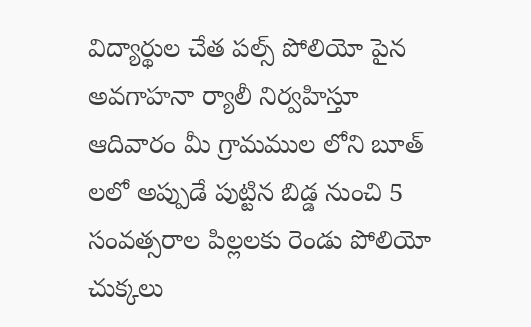విద్యార్థుల చేత పల్స్ పోలియో పైన అవగాహనా ర్యాలీ నిర్వహిస్తూ ఆదివారం మీ గ్రామముల లోని బూత్ లలో అప్పుడే పుట్టిన బిడ్డ నుంచి 5 సంవత్సరాల పిల్లలకు రెండు పోలియో చుక్కలు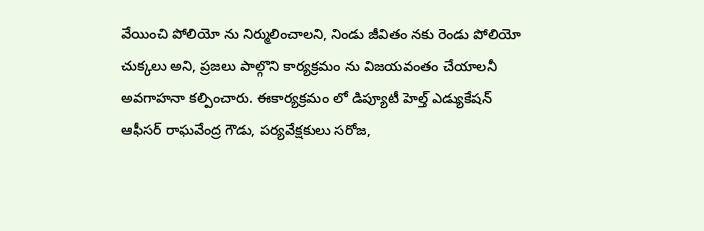వేయించి పోలియో ను నిర్ములించాలని, నిండు జీవితం నకు రెండు పోలియో చుక్కలు అని, ప్రజలు పాల్గొని కార్యక్రమం ను విజయవంతం చేయాలనీ అవగాహనా కల్పించారు. ఈకార్యక్రమం లో డిప్యూటీ హెల్త్ ఎడ్యుకేషన్ ఆఫీసర్ రాఘవేంద్ర గౌడు, పర్యవేక్షకులు సరోజ,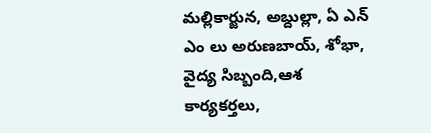మల్లికార్జున, అబ్దుల్లా, ఏ ఎన్ ఎం లు అరుణబాయ్, శోభా, వైద్య సిబ్బంది,ఆశ కార్యకర్తలు,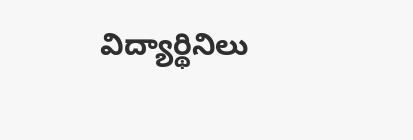విద్యార్థినిలు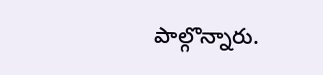పాల్గొన్నారు.